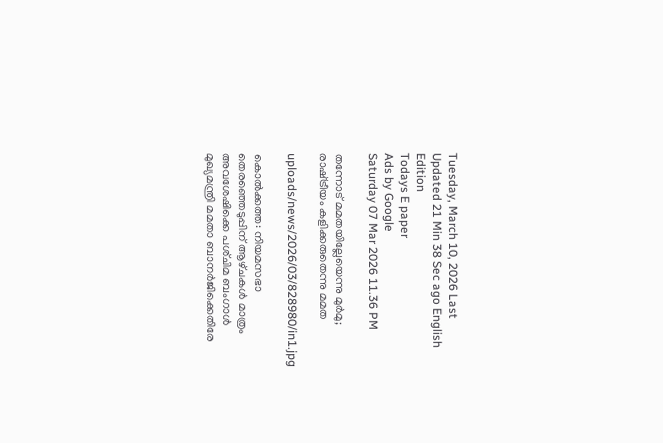Tuesday, March 10, 2026 Last Updated 21 Min 38 Sec ago English Edition
Todays E paper
Ads by Google
Saturday 07 Mar 2026 11.36 PM

തന്നോട്‌ മമതയില്ലേയെന്നു മുര്‍മു; രാഷ്‌ട്രീയം കളിക്കരുതെന്നു മമത

uploads/news/2026/03/828980/in1.jpg

കൊല്‍ക്കത്ത: നിയമസഭാ തെരഞ്ഞെടുപ്പിന്‌ ആഴ്‌ചകള്‍ മാത്രം അവശേഷിക്കെ പശ്‌ചിമ ബംഗാള്‍ മുഖ്യമന്ത്രി മമതാ ബാനര്‍ജിക്കെതിരേ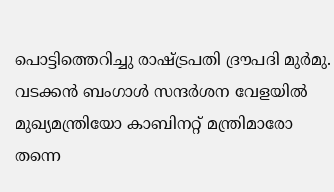പൊട്ടിത്തെറിച്ചു രാഷ്‌ട്രപതി ദ്രൗപദി മുര്‍മു. വടക്കന്‍ ബംഗാള്‍ സന്ദര്‍ശന വേളയില്‍ മുഖ്യമന്ത്രിയോ കാബിനറ്റ്‌ മന്ത്രിമാരോ തന്നെ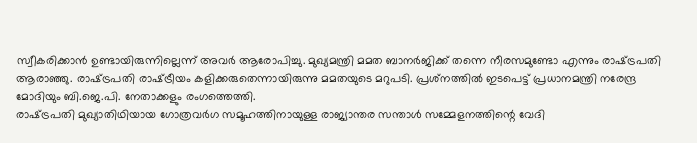സ്വീകരിക്കാന്‍ ഉണ്ടായിരുന്നില്ലെന്ന്‌ അവര്‍ ആരോപിച്ചു. മുഖ്യമന്ത്രി മമത ബാനര്‍ജിക്ക്‌ തന്നെ നീരസമുണ്ടോ എന്നും രാഷ്‌ട്രപതി ആരാഞ്ഞു. രാഷ്‌ട്രപതി രാഷ്‌ട്രീയം കളിക്കരുതെന്നായിരുന്നു മമതയുടെ മറുപടി. പ്രശ്‌നത്തില്‍ ഇടപെട്ട്‌ പ്രധാനമന്ത്രി നരേന്ദ്ര മോദിയും ബി.ജെ.പി. നേതാക്കളും രംഗത്തെത്തി.
രാഷ്‌ട്രപതി മുഖ്യാതിഥിയായ ഗോത്രവര്‍ഗ സമൂഹത്തിനായുള്ള രാജ്യാന്തര സന്താള്‍ സമ്മേളനത്തിന്റെ വേദി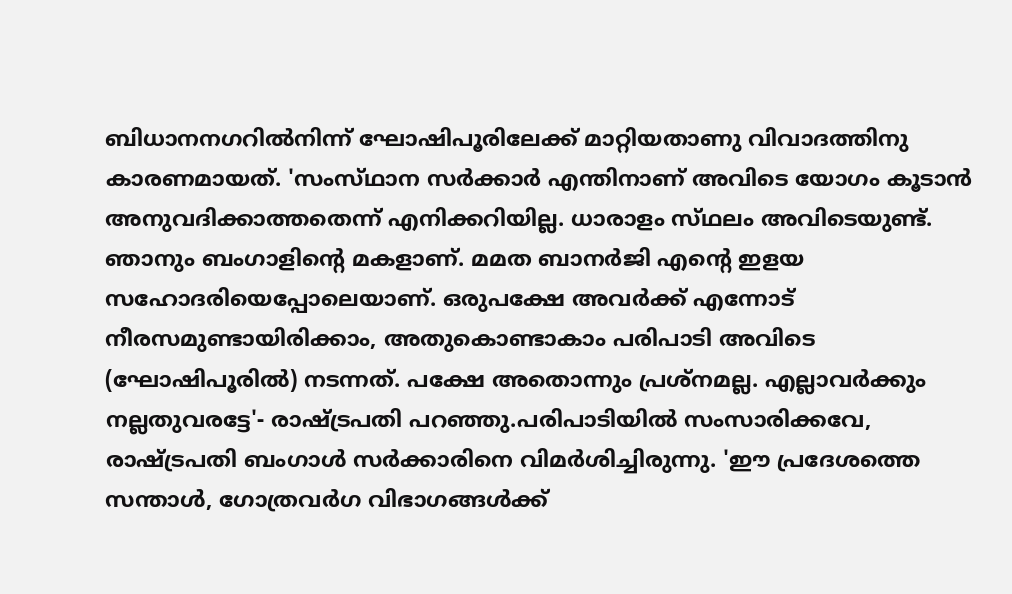ബിധാനനഗറില്‍നിന്ന്‌ ഘോഷിപൂരിലേക്ക്‌ മാറ്റിയതാണു വിവാദത്തിനു കാരണമായത്‌. 'സംസ്‌ഥാന സര്‍ക്കാര്‍ എന്തിനാണ്‌ അവിടെ യോഗം കൂടാന്‍ അനുവദിക്കാത്തതെന്ന്‌ എനിക്കറിയില്ല. ധാരാളം സ്‌ഥലം അവിടെയുണ്ട്‌. ഞാനും ബംഗാളിന്റെ മകളാണ്‌. മമത ബാനര്‍ജി എന്റെ ഇളയ സഹോദരിയെപ്പോലെയാണ്‌. ഒരുപക്ഷേ അവര്‍ക്ക്‌ എന്നോട്‌ നീരസമുണ്ടായിരിക്കാം, അതുകൊണ്ടാകാം പരിപാടി അവിടെ (ഘോഷിപൂരില്‍) നടന്നത്‌. പക്ഷേ അതൊന്നും പ്രശ്‌നമല്ല. എല്ലാവര്‍ക്കും നല്ലതുവരട്ടേ'- രാഷ്‌ട്രപതി പറഞ്ഞു.പരിപാടിയില്‍ സംസാരിക്കവേ, രാഷ്‌ട്രപതി ബംഗാള്‍ സര്‍ക്കാരിനെ വിമര്‍ശിച്ചിരുന്നു. 'ഈ പ്രദേശത്തെ സന്താള്‍, ഗോത്രവര്‍ഗ വിഭാഗങ്ങള്‍ക്ക്‌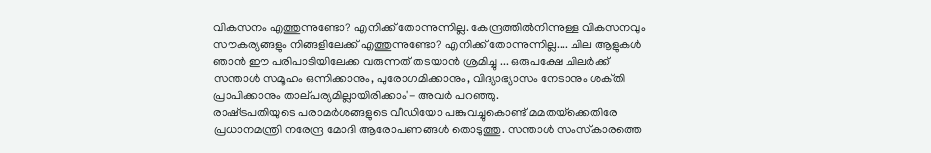വികസനം എത്തുന്നുണ്ടോ? എനിക്ക്‌ തോന്നുന്നില്ല. കേന്ദ്രത്തില്‍നിന്നുള്ള വികസനവും സൗകര്യങ്ങളും നിങ്ങളിലേക്ക്‌ എത്തുന്നുണ്ടോ? എനിക്ക്‌ തോന്നുന്നില്ല.... ചില ആളുകള്‍ ഞാന്‍ ഈ പരിപാടിയിലേക്ക വരുന്നത്‌ തടയാന്‍ ശ്രമിച്ചു ... ഒരുപക്ഷേ ചിലര്‍ക്ക്‌ സന്താള്‍ സമൂഹം ഒന്നിക്കാനും, പുരോഗമിക്കാനും, വിദ്യാഭ്യാസം നേടാനും ശക്‌തി പ്രാപിക്കാനും താല്‌പര്യമില്ലായിരിക്കാം'- അവര്‍ പറഞ്ഞു.
രാഷ്‌ട്രപതിയുടെ പരാമര്‍ശങ്ങളുടെ വീഡിയോ പങ്കുവച്ചുകൊണ്ട്‌ മമതയ്‌ക്കെതിരേ പ്രധാനമന്ത്രി നരേന്ദ്ര മോദി ആരോപണങ്ങള്‍ തൊടുത്തു. സന്താള്‍ സംസ്‌കാരത്തെ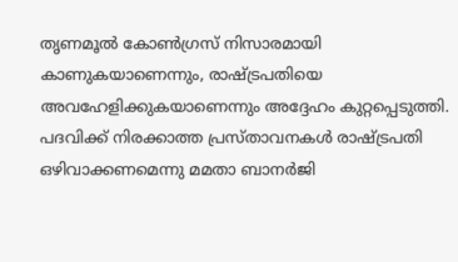തൃണമൂല്‍ കോണ്‍ഗ്രസ്‌ നിസാരമായി കാണുകയാണെന്നും, രാഷ്‌ട്രപതിയെ അവഹേളിക്കുകയാണെന്നും അദ്ദേഹം കുറ്റപ്പെടുത്തി. പദവിക്ക്‌ നിരക്കാത്ത പ്രസ്‌താവനകള്‍ രാഷ്‌ട്രപതി ഒഴിവാക്കണമെന്നു മമതാ ബാനര്‍ജി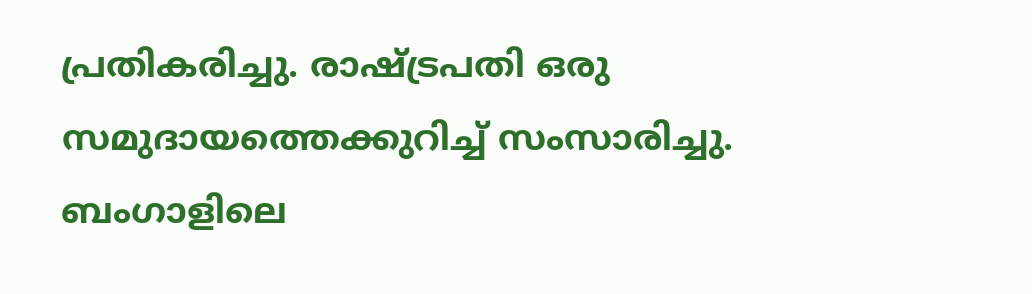പ്രതികരിച്ചു. രാഷ്‌ട്രപതി ഒരു സമുദായത്തെക്കുറിച്ച്‌ സംസാരിച്ചു. ബംഗാളിലെ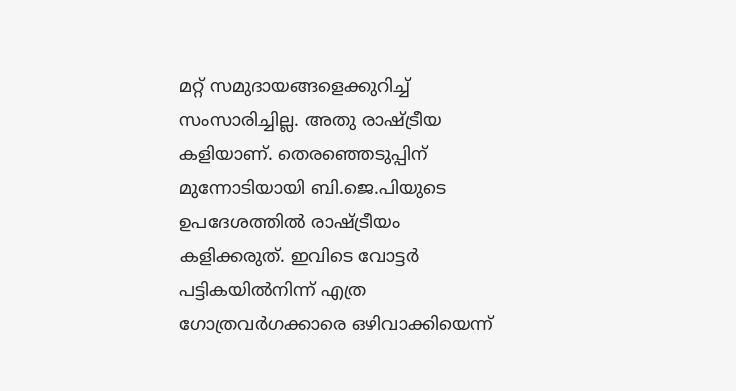മറ്റ്‌ സമുദായങ്ങളെക്കുറിച്ച്‌ സംസാരിച്ചില്ല. അതു രാഷ്‌ട്രീയ കളിയാണ്‌. തെരഞ്ഞെടുപ്പിന്‌ മുന്നോടിയായി ബി.ജെ.പിയുടെ ഉപദേശത്തില്‍ രാഷ്‌ട്രീയം കളിക്കരുത്‌. ഇവിടെ വോട്ടര്‍ പട്ടികയില്‍നിന്ന്‌ എത്ര ഗോത്രവര്‍ഗക്കാരെ ഒഴിവാക്കിയെന്ന്‌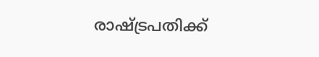രാഷ്‌ട്രപതിക്ക്‌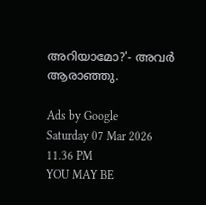അറിയാമോ?'- അവര്‍ ആരാഞ്ഞു.

Ads by Google
Saturday 07 Mar 2026 11.36 PM
YOU MAY BE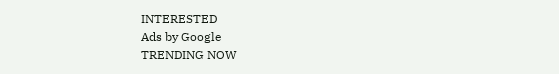INTERESTED
Ads by Google
TRENDING NOW